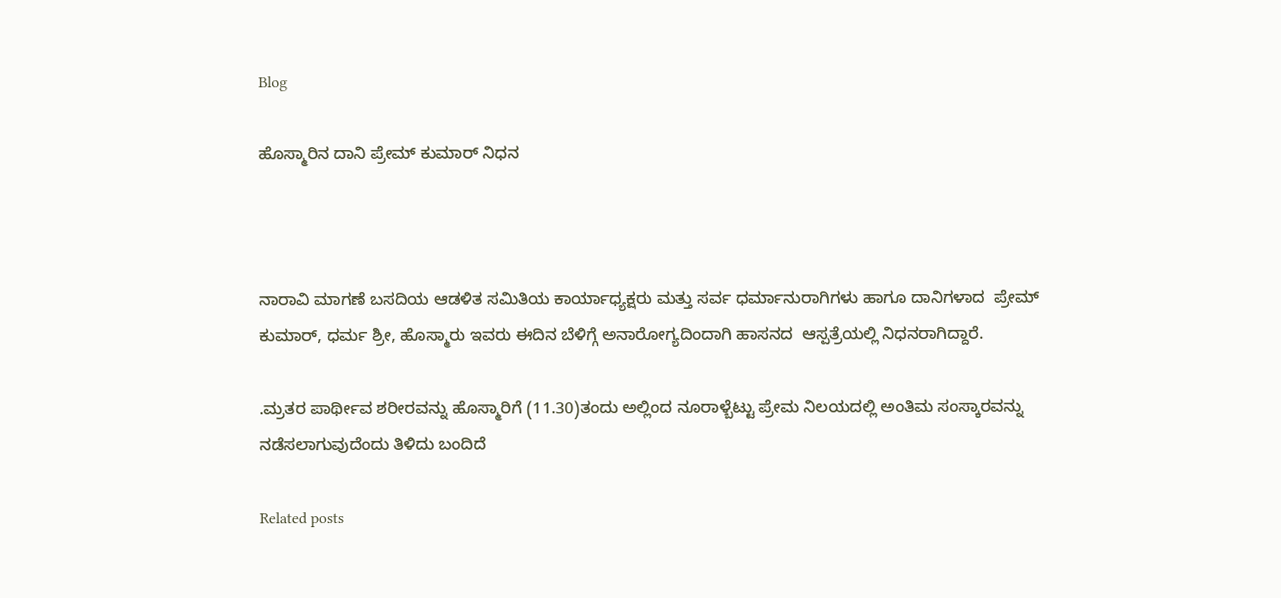Blog

ಹೊಸ್ಮಾರಿನ ದಾನಿ ಪ್ರೇಮ್ ಕುಮಾರ್ ನಿಧನ



ನಾರಾವಿ ಮಾಗಣೆ ಬಸದಿಯ ಆಡಳಿತ ಸಮಿತಿಯ ಕಾರ್ಯಾಧ್ಯಕ್ಷರು ಮತ್ತು ಸರ್ವ ಧರ್ಮಾನುರಾಗಿಗಳು ಹಾಗೂ ದಾನಿಗಳಾದ  ಪ್ರೇಮ್ ಕುಮಾರ್, ಧರ್ಮ ಶ್ರೀ, ಹೊಸ್ಮಾರು ಇವರು ಈದಿನ ಬೆಳಿಗ್ಗೆ ಅನಾರೋಗ್ಯದಿಂದಾಗಿ ಹಾಸನದ  ಆಸ್ಪತ್ರೆಯಲ್ಲಿ ನಿಧನರಾಗಿದ್ದಾರೆ.

.ಮ್ರತರ ಪಾರ್ಥೀವ ಶರೀರವನ್ನು ಹೊಸ್ಮಾರಿಗೆ (11.30)ತಂದು ಅಲ್ಲಿಂದ ನೂರಾಳ್ಬೆಟ್ಟು ಪ್ರೇಮ ನಿಲಯದಲ್ಲಿ ಅಂತಿಮ ಸಂಸ್ಕಾರವನ್ನು ನಡೆಸಲಾಗುವುದೆಂದು ತಿಳಿದು ಬಂದಿದೆ

Related posts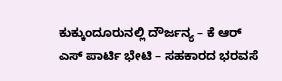ಕುಕ್ಕುಂದೂರುನಲ್ಲಿ ದೌರ್ಜನ್ಯ – ಕೆ ಆರ್ ಎಸ್ ಪಾರ್ಟಿ ಭೇಟಿ – ಸಹಕಾರದ ಭರವಸೆ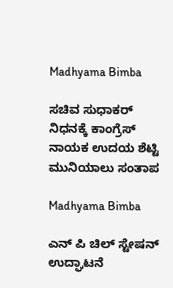Madhyama Bimba

ಸಚಿವ ಸುಧಾಕರ್ ನಿಧನಕ್ಕೆ ಕಾಂಗ್ರೆಸ್ ನಾಯಕ ಉದಯ ಶೆಟ್ಟಿ ಮುನಿಯಾಲು ಸಂತಾಪ

Madhyama Bimba

ಎನ್ ಪಿ ಚಿಲ್ ಸ್ಟೇಷನ್ ಉದ್ಘಾಟನೆ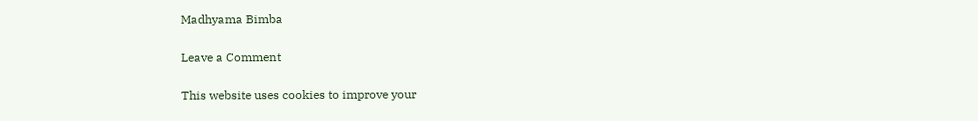Madhyama Bimba

Leave a Comment

This website uses cookies to improve your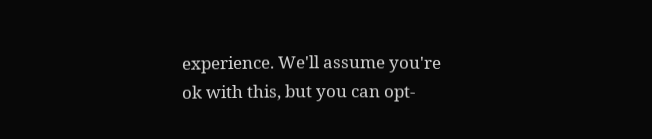experience. We'll assume you're ok with this, but you can opt-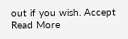out if you wish. Accept Read More